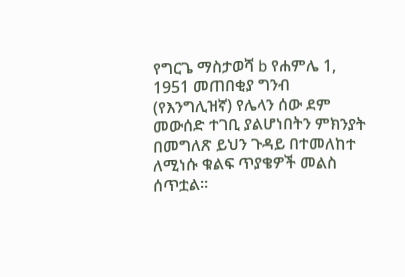የግርጌ ማስታወሻ b የሐምሌ 1, 1951 መጠበቂያ ግንብ (የእንግሊዝኛ) የሌላን ሰው ደም መውሰድ ተገቢ ያልሆነበትን ምክንያት በመግለጽ ይህን ጉዳይ በተመለከተ ለሚነሱ ቁልፍ ጥያቄዎች መልስ ሰጥቷል።